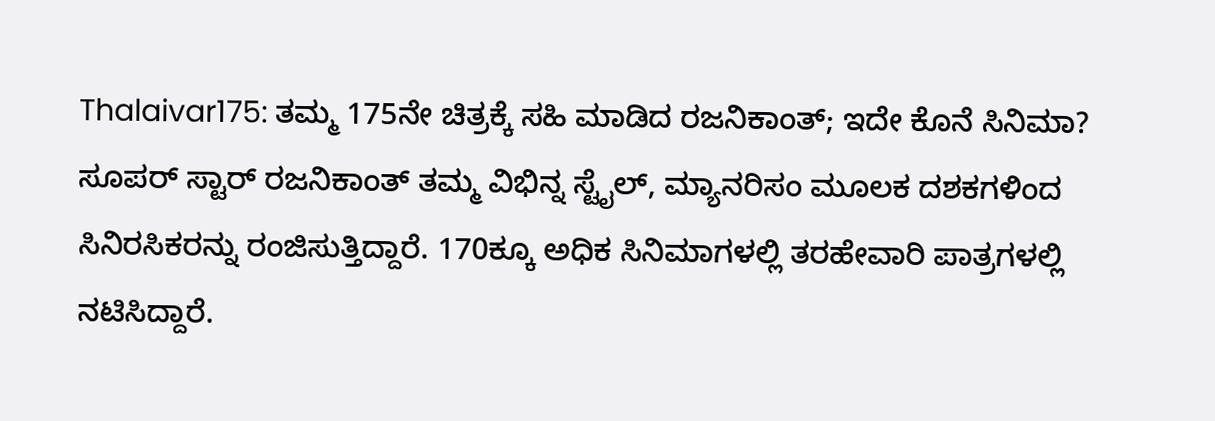Thalaivar175: ತಮ್ಮ 175ನೇ ಚಿತ್ರಕ್ಕೆ ಸಹಿ ಮಾಡಿದ ರಜನಿಕಾಂತ್; ಇದೇ ಕೊನೆ ಸಿನಿಮಾ?
ಸೂಪರ್ ಸ್ಟಾರ್ ರಜನಿಕಾಂತ್ ತಮ್ಮ ವಿಭಿನ್ನ ಸ್ಟೈಲ್, ಮ್ಯಾನರಿಸಂ ಮೂಲಕ ದಶಕಗಳಿಂದ ಸಿನಿರಸಿಕರನ್ನು ರಂಜಿಸುತ್ತಿದ್ದಾರೆ. 170ಕ್ಕೂ ಅಧಿಕ ಸಿನಿಮಾಗಳಲ್ಲಿ ತರಹೇವಾರಿ ಪಾತ್ರಗಳಲ್ಲಿ ನಟಿಸಿದ್ದಾರೆ.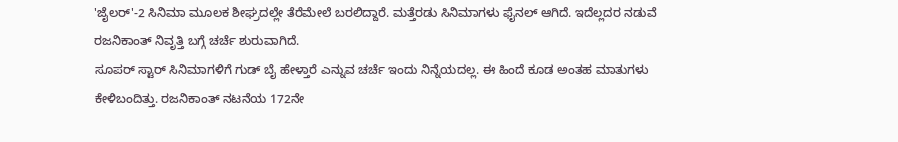'ಜೈಲರ್'-2 ಸಿನಿಮಾ ಮೂಲಕ ಶೀಘ್ರದಲ್ಲೇ ತೆರೆಮೇಲೆ ಬರಲಿದ್ದಾರೆ. ಮತ್ತೆರಡು ಸಿನಿಮಾಗಳು ಫೈನಲ್ ಆಗಿದೆ. ಇದೆಲ್ಲದರ ನಡುವೆ ರಜನಿಕಾಂತ್ ನಿವೃತ್ತಿ ಬಗ್ಗೆ ಚರ್ಚೆ ಶುರುವಾಗಿದೆ.
ಸೂಪರ್ ಸ್ಟಾರ್ ಸಿನಿಮಾಗಳಿಗೆ ಗುಡ್ ಬೈ ಹೇಳ್ತಾರೆ ಎನ್ನುವ ಚರ್ಚೆ ಇಂದು ನಿನ್ನೆಯದಲ್ಲ. ಈ ಹಿಂದೆ ಕೂಡ ಅಂತಹ ಮಾತುಗಳು ಕೇಳಿಬಂದಿತ್ತು. ರಜನಿಕಾಂತ್ ನಟನೆಯ 172ನೇ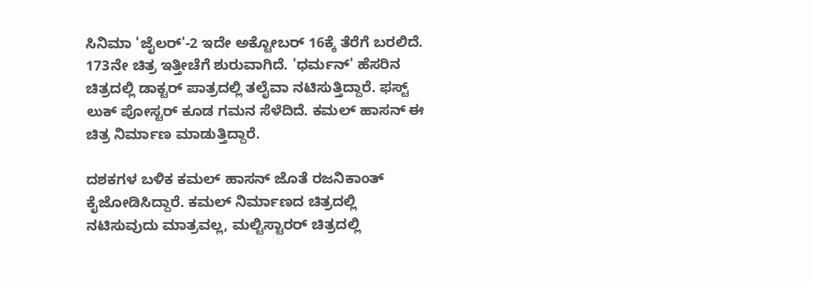ಸಿನಿಮಾ 'ಜೈಲರ್'-2 ಇದೇ ಅಕ್ಟೋಬರ್ 16ಕ್ಕೆ ತೆರೆಗೆ ಬರಲಿದೆ. 173ನೇ ಚಿತ್ರ ಇತ್ತೀಚೆಗೆ ಶುರುವಾಗಿದೆ. 'ಧರ್ಮನ್' ಹೆಸರಿನ ಚಿತ್ರದಲ್ಲಿ ಡಾಕ್ಟರ್ ಪಾತ್ರದಲ್ಲಿ ತಲೈವಾ ನಟಿಸುತ್ತಿದ್ದಾರೆ. ಫಸ್ಟ್ ಲುಕ್ ಪೋಸ್ಟರ್ ಕೂಡ ಗಮನ ಸೆಳೆದಿದೆ. ಕಮಲ್ ಹಾಸನ್ ಈ ಚಿತ್ರ ನಿರ್ಮಾಣ ಮಾಡುತ್ತಿದ್ದಾರೆ.

ದಶಕಗಳ ಬಳಿಕ ಕಮಲ್ ಹಾಸನ್ ಜೊತೆ ರಜನಿಕಾಂತ್ ಕೈಜೋಡಿಸಿದ್ದಾರೆ. ಕಮಲ್ ನಿರ್ಮಾಣದ ಚಿತ್ರದಲ್ಲಿ ನಟಿಸುವುದು ಮಾತ್ರವಲ್ಲ, ಮಲ್ಟಿಸ್ಟಾರರ್ ಚಿತ್ರದಲ್ಲಿ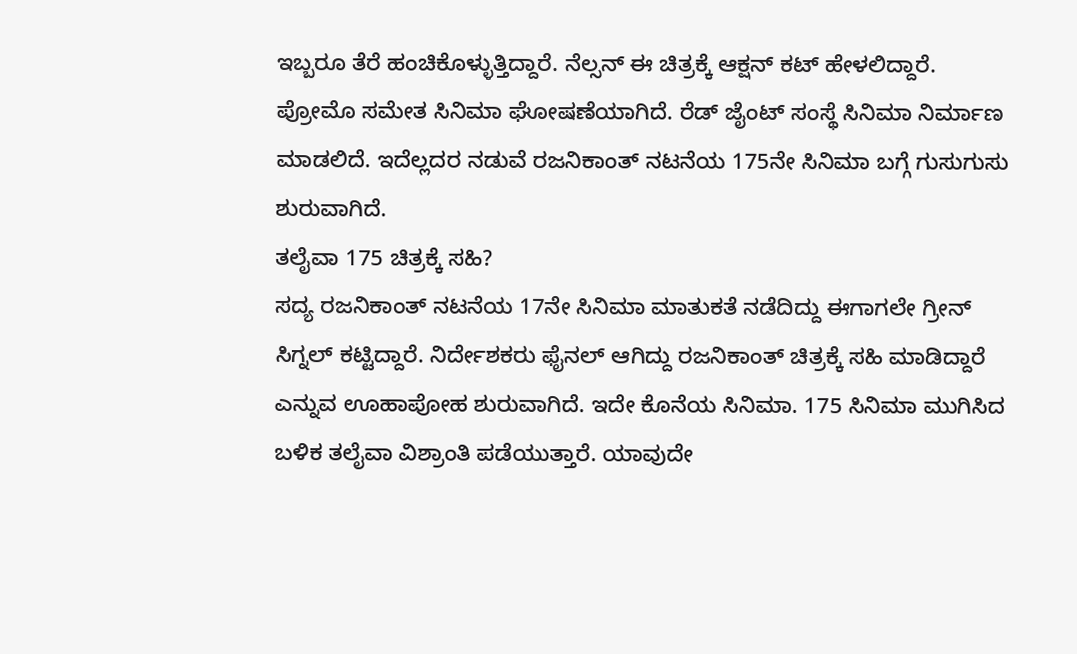ಇಬ್ಬರೂ ತೆರೆ ಹಂಚಿಕೊಳ್ಳುತ್ತಿದ್ದಾರೆ. ನೆಲ್ಸನ್ ಈ ಚಿತ್ರಕ್ಕೆ ಆಕ್ಷನ್ ಕಟ್ ಹೇಳಲಿದ್ದಾರೆ. ಪ್ರೋಮೊ ಸಮೇತ ಸಿನಿಮಾ ಘೋಷಣೆಯಾಗಿದೆ. ರೆಡ್ ಜೈಂಟ್ ಸಂಸ್ಥೆ ಸಿನಿಮಾ ನಿರ್ಮಾಣ ಮಾಡಲಿದೆ. ಇದೆಲ್ಲದರ ನಡುವೆ ರಜನಿಕಾಂತ್ ನಟನೆಯ 175ನೇ ಸಿನಿಮಾ ಬಗ್ಗೆ ಗುಸುಗುಸು ಶುರುವಾಗಿದೆ.
ತಲೈವಾ 175 ಚಿತ್ರಕ್ಕೆ ಸಹಿ?
ಸದ್ಯ ರಜನಿಕಾಂತ್ ನಟನೆಯ 17ನೇ ಸಿನಿಮಾ ಮಾತುಕತೆ ನಡೆದಿದ್ದು ಈಗಾಗಲೇ ಗ್ರೀನ್ ಸಿಗ್ನಲ್ ಕಟ್ಟಿದ್ದಾರೆ. ನಿರ್ದೇಶಕರು ಫೈನಲ್ ಆಗಿದ್ದು ರಜನಿಕಾಂತ್ ಚಿತ್ರಕ್ಕೆ ಸಹಿ ಮಾಡಿದ್ದಾರೆ ಎನ್ನುವ ಊಹಾಪೋಹ ಶುರುವಾಗಿದೆ. ಇದೇ ಕೊನೆಯ ಸಿನಿಮಾ. 175 ಸಿನಿಮಾ ಮುಗಿಸಿದ ಬಳಿಕ ತಲೈವಾ ವಿಶ್ರಾಂತಿ ಪಡೆಯುತ್ತಾರೆ. ಯಾವುದೇ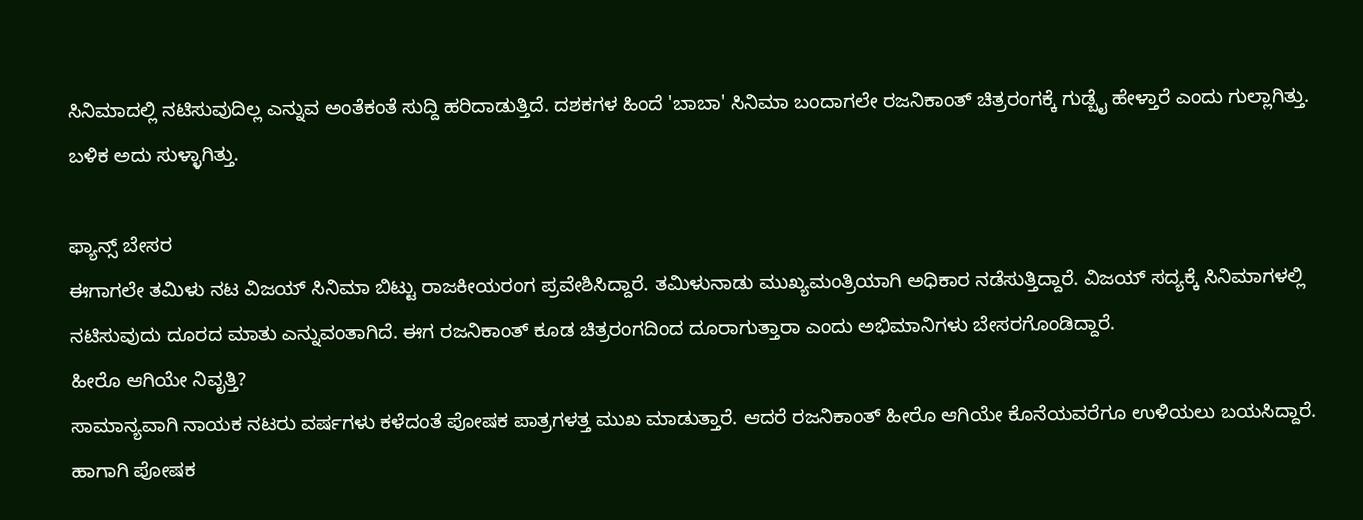ಸಿನಿಮಾದಲ್ಲಿ ನಟಿಸುವುದಿಲ್ಲ ಎನ್ನುವ ಅಂತೆಕಂತೆ ಸುದ್ದಿ ಹರಿದಾಡುತ್ತಿದೆ. ದಶಕಗಳ ಹಿಂದೆ 'ಬಾಬಾ' ಸಿನಿಮಾ ಬಂದಾಗಲೇ ರಜನಿಕಾಂತ್ ಚಿತ್ರರಂಗಕ್ಕೆ ಗುಡ್ಬೈ ಹೇಳ್ತಾರೆ ಎಂದು ಗುಲ್ಲಾಗಿತ್ತು. ಬಳಿಕ ಅದು ಸುಳ್ಳಾಗಿತ್ತು.

ಫ್ಯಾನ್ಸ್ ಬೇಸರ
ಈಗಾಗಲೇ ತಮಿಳು ನಟ ವಿಜಯ್ ಸಿನಿಮಾ ಬಿಟ್ಟು ರಾಜಕೀಯರಂಗ ಪ್ರವೇಶಿಸಿದ್ದಾರೆ. ತಮಿಳುನಾಡು ಮುಖ್ಯಮಂತ್ರಿಯಾಗಿ ಅಧಿಕಾರ ನಡೆಸುತ್ತಿದ್ದಾರೆ. ವಿಜಯ್ ಸದ್ಯಕ್ಕೆ ಸಿನಿಮಾಗಳಲ್ಲಿ ನಟಿಸುವುದು ದೂರದ ಮಾತು ಎನ್ನುವಂತಾಗಿದೆ. ಈಗ ರಜನಿಕಾಂತ್ ಕೂಡ ಚಿತ್ರರಂಗದಿಂದ ದೂರಾಗುತ್ತಾರಾ ಎಂದು ಅಭಿಮಾನಿಗಳು ಬೇಸರಗೊಂಡಿದ್ದಾರೆ.
ಹೀರೊ ಆಗಿಯೇ ನಿವೃತ್ತಿ?
ಸಾಮಾನ್ಯವಾಗಿ ನಾಯಕ ನಟರು ವರ್ಷಗಳು ಕಳೆದಂತೆ ಪೋಷಕ ಪಾತ್ರಗಳತ್ತ ಮುಖ ಮಾಡುತ್ತಾರೆ. ಆದರೆ ರಜನಿಕಾಂತ್ ಹೀರೊ ಆಗಿಯೇ ಕೊನೆಯವರೆಗೂ ಉಳಿಯಲು ಬಯಸಿದ್ದಾರೆ. ಹಾಗಾಗಿ ಪೋಷಕ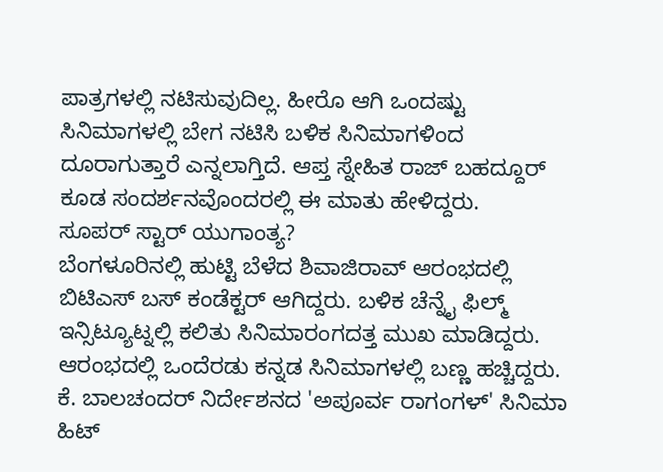ಪಾತ್ರಗಳಲ್ಲಿ ನಟಿಸುವುದಿಲ್ಲ. ಹೀರೊ ಆಗಿ ಒಂದಷ್ಟು ಸಿನಿಮಾಗಳಲ್ಲಿ ಬೇಗ ನಟಿಸಿ ಬಳಿಕ ಸಿನಿಮಾಗಳಿಂದ ದೂರಾಗುತ್ತಾರೆ ಎನ್ನಲಾಗ್ತಿದೆ. ಆಪ್ತ ಸ್ನೇಹಿತ ರಾಜ್ ಬಹದ್ದೂರ್ ಕೂಡ ಸಂದರ್ಶನವೊಂದರಲ್ಲಿ ಈ ಮಾತು ಹೇಳಿದ್ದರು.
ಸೂಪರ್ ಸ್ಟಾರ್ ಯುಗಾಂತ್ಯ?
ಬೆಂಗಳೂರಿನಲ್ಲಿ ಹುಟ್ಟಿ ಬೆಳೆದ ಶಿವಾಜಿರಾವ್ ಆರಂಭದಲ್ಲಿ ಬಿಟಿಎಸ್ ಬಸ್ ಕಂಡೆಕ್ಟರ್ ಆಗಿದ್ದರು. ಬಳಿಕ ಚೆನ್ನೈ ಫಿಲ್ಮ್ ಇನ್ಸಿಟ್ಯೂಟ್ನಲ್ಲಿ ಕಲಿತು ಸಿನಿಮಾರಂಗದತ್ತ ಮುಖ ಮಾಡಿದ್ದರು. ಆರಂಭದಲ್ಲಿ ಒಂದೆರಡು ಕನ್ನಡ ಸಿನಿಮಾಗಳಲ್ಲಿ ಬಣ್ಣ ಹಚ್ಚಿದ್ದರು. ಕೆ. ಬಾಲಚಂದರ್ ನಿರ್ದೇಶನದ 'ಅಪೂರ್ವ ರಾಗಂಗಳ್' ಸಿನಿಮಾ ಹಿಟ್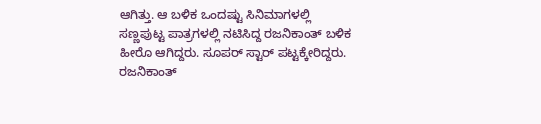ಆಗಿತ್ತು. ಆ ಬಳಿಕ ಒಂದಷ್ಟು ಸಿನಿಮಾಗಳಲ್ಲಿ ಸಣ್ಣಪುಟ್ಟ ಪಾತ್ರಗಳಲ್ಲಿ ನಟಿಸಿದ್ದ ರಜನಿಕಾಂತ್ ಬಳಿಕ ಹೀರೊ ಆಗಿದ್ದರು. ಸೂಪರ್ ಸ್ಟಾರ್ ಪಟ್ಟಕ್ಕೇರಿದ್ದರು. ರಜನಿಕಾಂತ್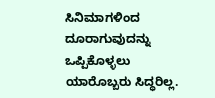ಸಿನಿಮಾಗಳಿಂದ ದೂರಾಗುವುದನ್ನು ಒಪ್ಪಿಕೊಳ್ಳಲು ಯಾರೊಬ್ಬರು ಸಿದ್ಧರಿಲ್ಲ.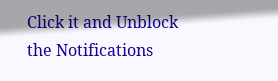Click it and Unblock the Notifications